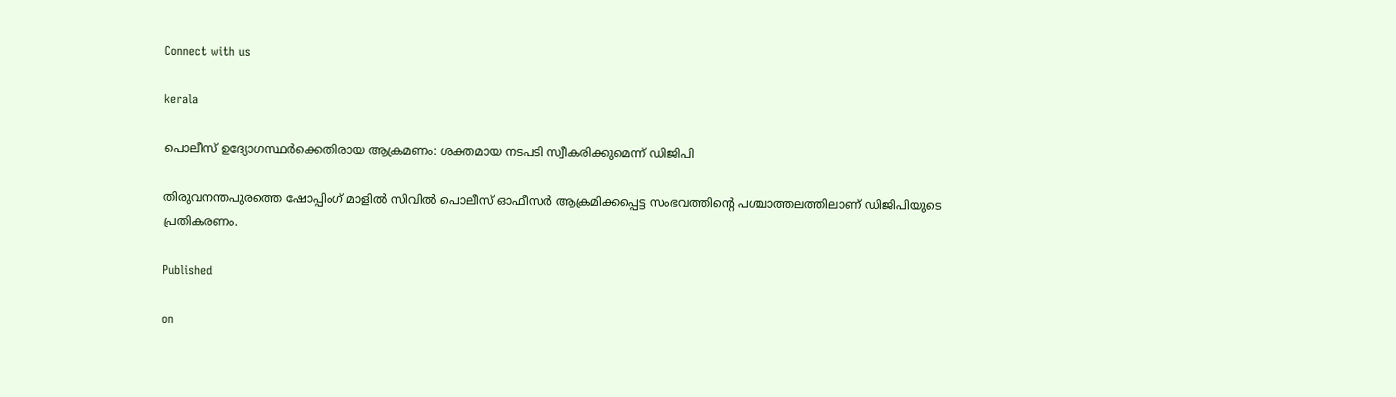Connect with us

kerala

പൊലീസ് ഉദ്യോഗസ്ഥര്‍ക്കെതിരായ ആക്രമണം: ശക്തമായ നടപടി സ്വീകരിക്കുമെന്ന് ഡിജിപി

തിരുവനന്തപുരത്തെ ഷോപ്പിംഗ് മാളില്‍ സിവില്‍ പൊലീസ് ഓഫീസര്‍ ആക്രമിക്കപ്പെട്ട സംഭവത്തിന്റെ പശ്ചാത്തലത്തിലാണ് ഡിജിപിയുടെ പ്രതികരണം.

Published

on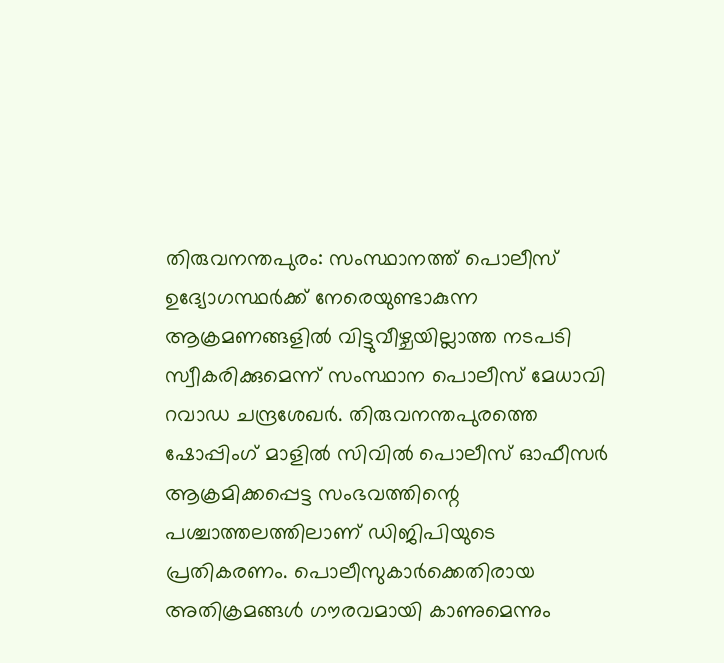തിരുവനന്തപുരം: സംസ്ഥാനത്ത് പൊലീസ് ഉദ്യോഗസ്ഥര്‍ക്ക് നേരെയുണ്ടാകുന്ന ആക്രമണങ്ങളില്‍ വിട്ടുവീഴ്ചയില്ലാത്ത നടപടി സ്വീകരിക്കുമെന്ന് സംസ്ഥാന പൊലീസ് മേധാവി റവാഡ ചന്ദ്രശേഖര്‍. തിരുവനന്തപുരത്തെ ഷോപ്പിംഗ് മാളില്‍ സിവില്‍ പൊലീസ് ഓഫീസര്‍ ആക്രമിക്കപ്പെട്ട സംഭവത്തിന്റെ പശ്ചാത്തലത്തിലാണ് ഡിജിപിയുടെ പ്രതികരണം. പൊലീസുകാര്‍ക്കെതിരായ അതിക്രമങ്ങള്‍ ഗൗരവമായി കാണുമെന്നും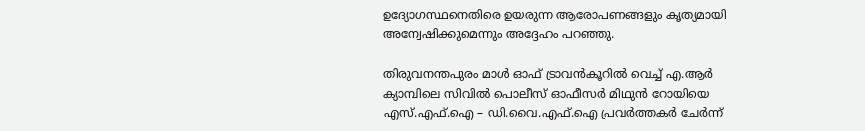ഉദ്യോഗസ്ഥനെതിരെ ഉയരുന്ന ആരോപണങ്ങളും കൃത്യമായി അന്വേഷിക്കുമെന്നും അദ്ദേഹം പറഞ്ഞു.

തിരുവനന്തപുരം മാള്‍ ഓഫ് ട്രാവന്‍കൂറില്‍ വെച്ച് എ.ആര്‍ ക്യാമ്പിലെ സിവില്‍ പൊലീസ് ഓഫീസര്‍ മിഥുന്‍ റോയിയെ എസ്.എഫ്.ഐ – ഡി.വൈ.എഫ്.ഐ പ്രവര്‍ത്തകര്‍ ചേര്‍ന്ന്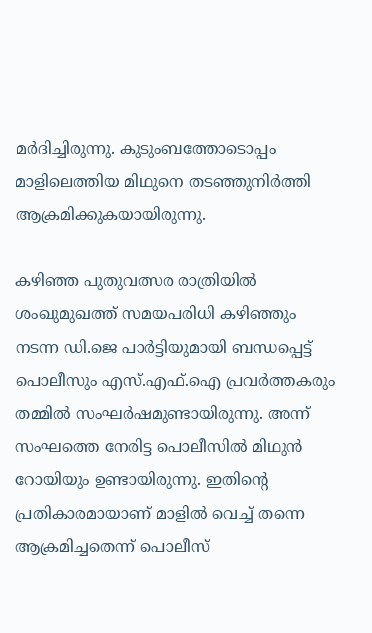മര്‍ദിച്ചിരുന്നു. കുടുംബത്തോടൊപ്പം മാളിലെത്തിയ മിഥുനെ തടഞ്ഞുനിര്‍ത്തി ആക്രമിക്കുകയായിരുന്നു.

കഴിഞ്ഞ പുതുവത്സര രാത്രിയില്‍ ശംഖുമുഖത്ത് സമയപരിധി കഴിഞ്ഞും നടന്ന ഡി.ജെ പാര്‍ട്ടിയുമായി ബന്ധപ്പെട്ട് പൊലീസും എസ്.എഫ്.ഐ പ്രവര്‍ത്തകരും തമ്മില്‍ സംഘര്‍ഷമുണ്ടായിരുന്നു. അന്ന് സംഘത്തെ നേരിട്ട പൊലീസില്‍ മിഥുന്‍ റോയിയും ഉണ്ടായിരുന്നു. ഇതിന്റെ പ്രതികാരമായാണ് മാളില്‍ വെച്ച് തന്നെ ആക്രമിച്ചതെന്ന് പൊലീസ്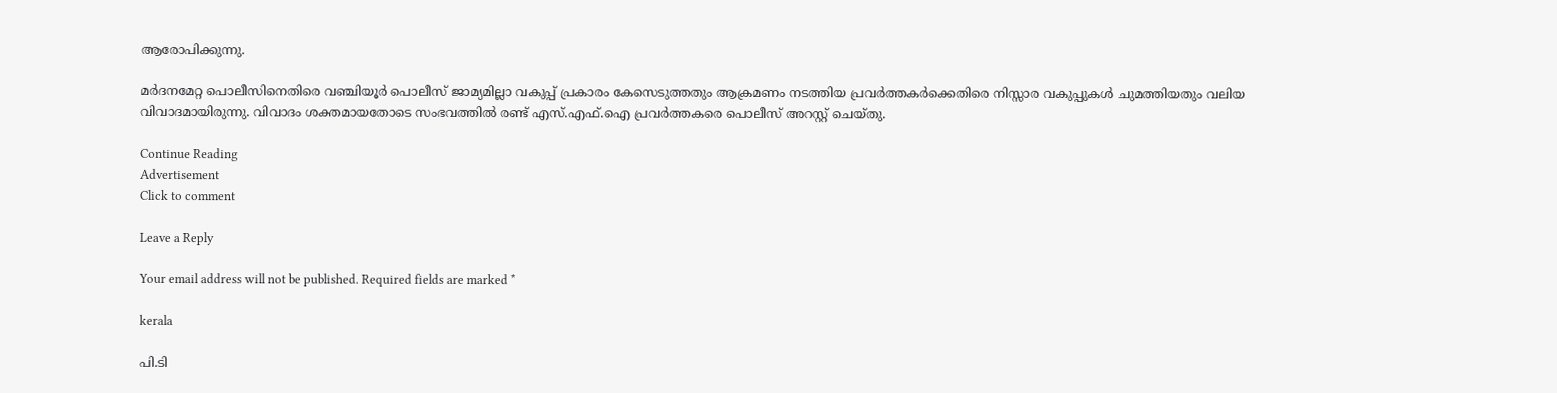ആരോപിക്കുന്നു.

മര്‍ദനമേറ്റ പൊലീസിനെതിരെ വഞ്ചിയൂര്‍ പൊലീസ് ജാമ്യമില്ലാ വകുപ്പ് പ്രകാരം കേസെടുത്തതും ആക്രമണം നടത്തിയ പ്രവര്‍ത്തകര്‍ക്കെതിരെ നിസ്സാര വകുപ്പുകള്‍ ചുമത്തിയതും വലിയ വിവാദമായിരുന്നു. വിവാദം ശക്തമായതോടെ സംഭവത്തില്‍ രണ്ട് എസ്.എഫ്.ഐ പ്രവര്‍ത്തകരെ പൊലീസ് അറസ്റ്റ് ചെയ്തു.

Continue Reading
Advertisement
Click to comment

Leave a Reply

Your email address will not be published. Required fields are marked *

kerala

പി.ടി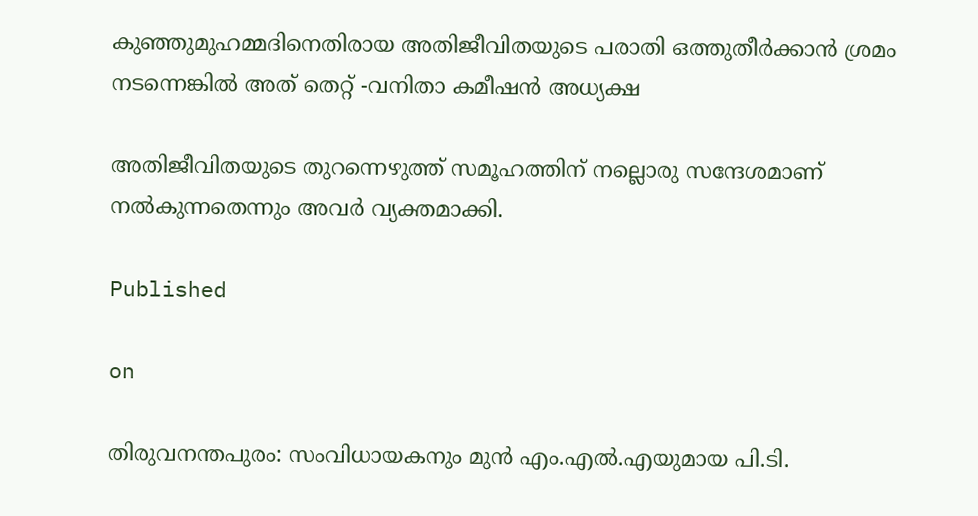കുഞ്ഞുമുഹമ്മദിനെതിരായ അതിജീവിതയുടെ പരാതി ഒത്തുതീര്‍ക്കാന്‍ ശ്രമം നടന്നെങ്കില്‍ അത് തെറ്റ് -വനിതാ കമീഷന്‍ അധ്യക്ഷ

അതിജീവിതയുടെ തുറന്നെഴുത്ത് സമൂഹത്തിന് നല്ലൊരു സന്ദേശമാണ് നല്‍കുന്നതെന്നും അവര്‍ വ്യക്തമാക്കി.

Published

on

തിരുവനന്തപുരം: സംവിധായകനും മുന്‍ എം.എല്‍.എയുമായ പി.ടി.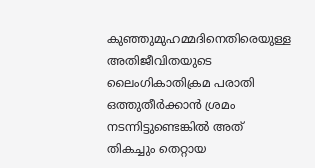കുഞ്ഞുമുഹമ്മദിനെതിരെയുള്ള അതിജീവിതയുടെ ലൈംഗികാതിക്രമ പരാതി ഒത്തുതീര്‍ക്കാന്‍ ശ്രമം നടന്നിട്ടുണ്ടെങ്കില്‍ അത് തികച്ചും തെറ്റായ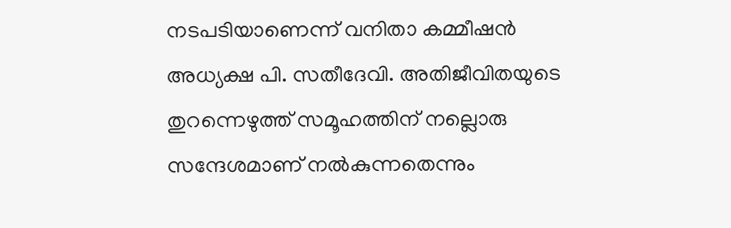നടപടിയാണെന്ന് വനിതാ കമ്മീഷന്‍ അധ്യക്ഷ പി. സതീദേവി. അതിജീവിതയുടെ തുറന്നെഴുത്ത് സമൂഹത്തിന് നല്ലൊരു സന്ദേശമാണ് നല്‍കുന്നതെന്നും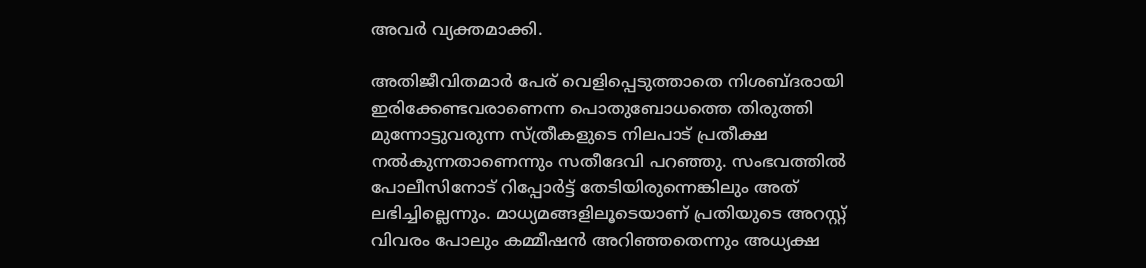അവര്‍ വ്യക്തമാക്കി.

അതിജീവിതമാര്‍ പേര് വെളിപ്പെടുത്താതെ നിശബ്ദരായി ഇരിക്കേണ്ടവരാണെന്ന പൊതുബോധത്തെ തിരുത്തി മുന്നോട്ടുവരുന്ന സ്ത്രീകളുടെ നിലപാട് പ്രതീക്ഷ നല്‍കുന്നതാണെന്നും സതീദേവി പറഞ്ഞു. സംഭവത്തില്‍ പോലീസിനോട് റിപ്പോര്‍ട്ട് തേടിയിരുന്നെങ്കിലും അത് ലഭിച്ചില്ലെന്നും. മാധ്യമങ്ങളിലൂടെയാണ് പ്രതിയുടെ അറസ്റ്റ് വിവരം പോലും കമ്മീഷന്‍ അറിഞ്ഞതെന്നും അധ്യക്ഷ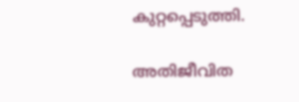കുറ്റപ്പെടുത്തി.

അതിജീവിത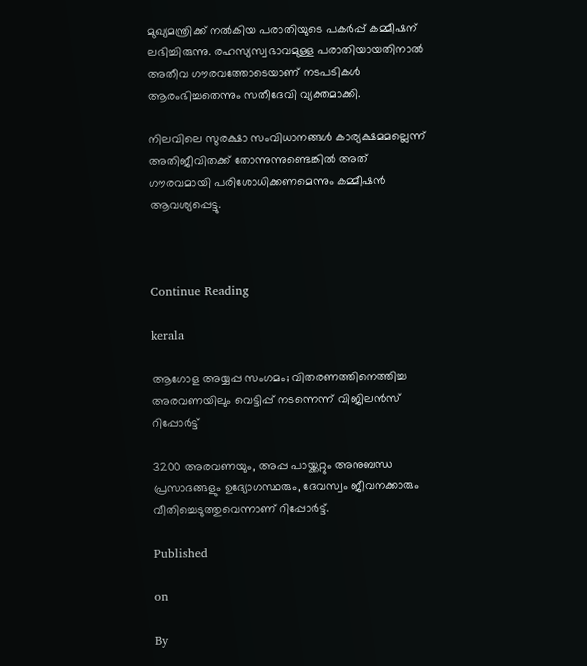മുഖ്യമന്ത്രിക്ക് നല്‍കിയ പരാതിയുടെ പകര്‍പ്പ് കമ്മീഷന് ലഭിച്ചിരുന്നു. രഹസ്യസ്വഭാവമുള്ള പരാതിയായതിനാല്‍ അതീവ ഗൗരവത്തോടെയാണ് നടപടികള്‍ ആരംഭിച്ചതെന്നും സതീദേവി വ്യക്തമാക്കി.

നിലവിലെ സുരക്ഷാ സംവിധാനങ്ങള്‍ കാര്യക്ഷമമല്ലെന്ന് അതിജീവിതക്ക് തോന്നുന്നുണ്ടെങ്കില്‍ അത് ഗൗരവമായി പരിശോധിക്കണമെന്നും കമ്മീഷന്‍ ആവശ്യപ്പെട്ടു.



Continue Reading

kerala

ആഗോള അയ്യപ്പ സംഗമം; വിതരണത്തിനെത്തിച്ച അരവണയിലും വെട്ടിപ്പ് നടന്നെന്ന് വിജിലന്‍സ് റിപ്പോര്‍ട്ട്

3200 അരവണയും, അപ്പ പായ്ക്കറ്റും അനുബന്ധ പ്രസാദങ്ങളും ഉദ്യോഗസ്ഥരും, ദേവസ്വം ജീവനക്കാരും വീതിച്ചെടുത്തുവെന്നാണ് റിപ്പോര്‍ട്ട്.

Published

on

By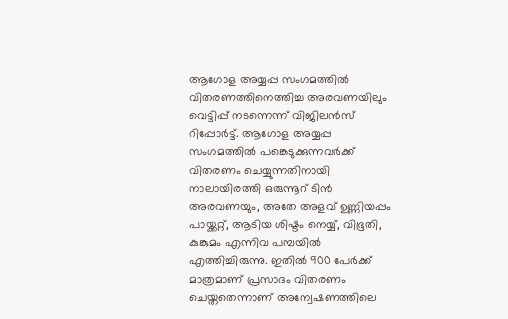ആഗോള അയ്യപ്പ സംഗമത്തില്‍ വിതരണത്തിനെത്തിച്ച അരവണയിലും വെട്ടിപ്പ് നടന്നെന്ന് വിജിലന്‍സ് റിപ്പോര്‍ട്ട്. ആഗോള അയ്യപ്പ സംഗമത്തില്‍ പങ്കെടുക്കുന്നവര്‍ക്ക് വിതരണം ചെയ്യുന്നതിനായി നാലായിരത്തി ഒരുന്നൂറ് ടിന്‍ അരവണയും, അതേ അളവ് ഉണ്ണിയപ്പം പായ്ക്കറ്റ്, ആടിയ ശിഷ്ടം നെയ്യ്, വിഭൂതി, കുങ്കുമം എന്നിവ പമ്പയില്‍ എത്തിച്ചിരുന്നു. ഇതില്‍ 900 പേര്‍ക്ക് മാത്രമാണ് പ്രസാദം വിതരണം ചെയ്തതെന്നാണ് അന്വേഷണത്തിലെ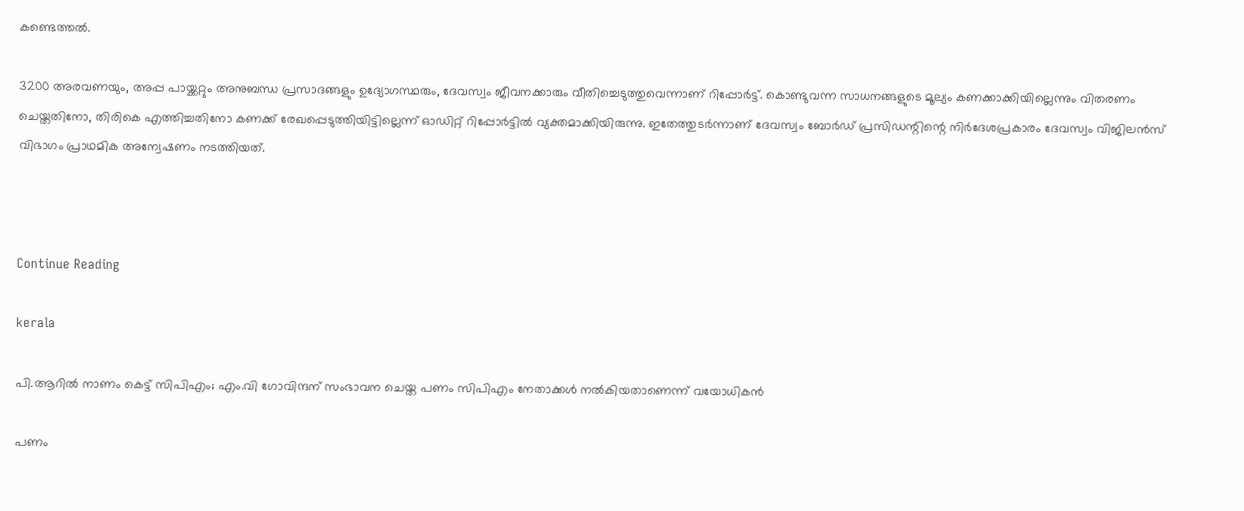കണ്ടെത്തല്‍.

3200 അരവണയും, അപ്പ പായ്ക്കറ്റും അനുബന്ധ പ്രസാദങ്ങളും ഉദ്യോഗസ്ഥരും, ദേവസ്വം ജീവനക്കാരും വീതിച്ചെടുത്തുവെന്നാണ് റിപ്പോര്‍ട്ട്. കൊണ്ടുവന്ന സാധനങ്ങളുടെ മൂല്യം കണക്കാക്കിയില്ലെന്നും വിതരണം ചെയ്തതിനോ, തിരികെ എത്തിച്ചതിനോ കണക്ക് രേഖപ്പെടുത്തിയിട്ടില്ലെന്ന് ഓഡിറ്റ് റിപ്പോര്‍ട്ടില്‍ വ്യക്തമാക്കിയിരുന്നു. ഇതേത്തുടര്‍ന്നാണ് ദേവസ്വം ബോര്‍ഡ് പ്രസിഡന്റിന്റെ നിര്‍ദേശപ്രകാരം ദേവസ്വം വിജിലന്‍സ് വിഭാഗം പ്രാഥമിക അന്വേഷണം നടത്തിയത്.



Continue Reading

kerala

പി.ആറില്‍ നാണം കെട്ട് സിപിഎം; എം.വി ഗോവിന്ദന് സംഭാവന ചെയ്ത പണം സിപിഎം നേതാക്കള്‍ നല്‍കിയതാണെന്ന് വയോധികന്‍

പണം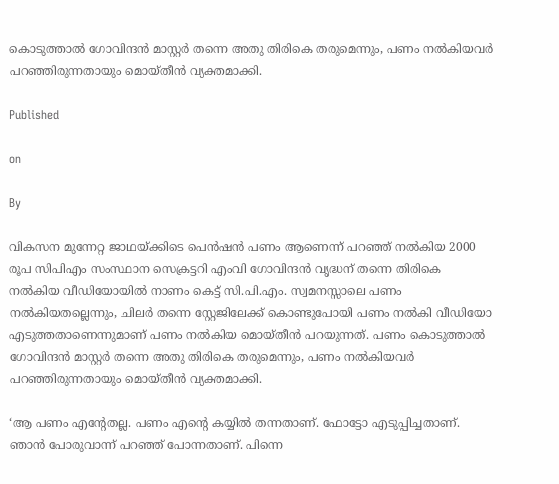കൊടുത്താല്‍ ഗോവിന്ദന്‍ മാസ്റ്റര്‍ തന്നെ അതു തിരികെ തരുമെന്നും, പണം നല്‍കിയവര്‍ പറഞ്ഞിരുന്നതായും മൊയ്തീന്‍ വ്യക്തമാക്കി.

Published

on

By

വികസന മുന്നേറ്റ ജാഥയ്ക്കിടെ പെന്‍ഷന്‍ പണം ആണെന്ന് പറഞ്ഞ് നല്‍കിയ 2000 രൂപ സിപിഎം സംസ്ഥാന സെക്രട്ടറി എംവി ഗോവിന്ദന്‍ വൃദ്ധന് തന്നെ തിരികെ നല്‍കിയ വീഡിയോയില്‍ നാണം കെട്ട് സി.പി.എം. സ്വമനസ്സാലെ പണം നല്‍കിയതല്ലെന്നും, ചിലര്‍ തന്നെ സ്റ്റേജിലേക്ക് കൊണ്ടുപോയി പണം നല്‍കി വീഡിയോ എടുത്തതാണെന്നുമാണ് പണം നല്‍കിയ മൊയ്തീന്‍ പറയുന്നത്. പണം കൊടുത്താല്‍ ഗോവിന്ദന്‍ മാസ്റ്റര്‍ തന്നെ അതു തിരികെ തരുമെന്നും, പണം നല്‍കിയവര്‍ പറഞ്ഞിരുന്നതായും മൊയ്തീന്‍ വ്യക്തമാക്കി.

‘ആ പണം എന്റേതല്ല. പണം എന്റെ കയ്യില്‍ തന്നതാണ്. ഫോട്ടോ എടുപ്പിച്ചതാണ്. ഞാന്‍ പോരുവാന്ന് പറഞ്ഞ് പോന്നതാണ്. പിന്നെ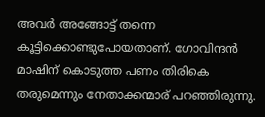അവര്‍ അങ്ങോട്ട് തന്നെ കൂട്ടിക്കൊണ്ടുപോയതാണ്. ഗോവിന്ദന്‍ മാഷിന് കൊടുത്ത പണം തിരികെ തരുമെന്നും നേതാക്കന്മാര് പറഞ്ഞിരുന്നു.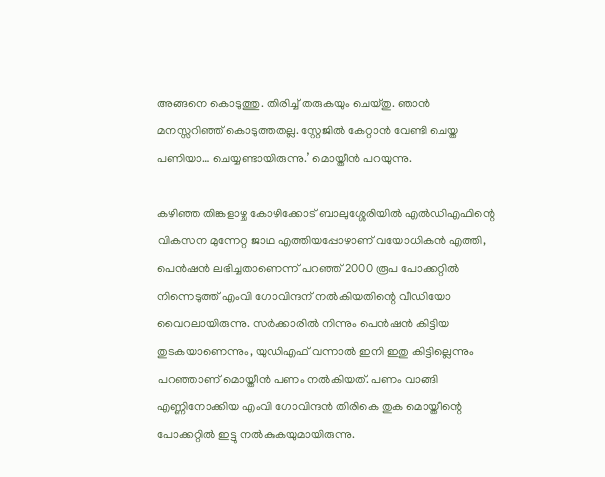അങ്ങനെ കൊടുത്തു. തിരിച്ച് തരുകയും ചെയ്തു. ഞാന്‍ മനസ്സറിഞ്ഞ് കൊടുത്തതല്ല. സ്റ്റേജില്‍ കേറ്റാന്‍ വേണ്ടി ചെയ്ത പണിയാ… ചെയ്യണ്ടായിരുന്നു.’ മൊയ്തീന്‍ പറയുന്നു.

കഴിഞ്ഞ തിങ്കളാഴ്ച കോഴിക്കോട് ബാലുശ്ശേരിയില്‍ എല്‍ഡിഎഫിന്റെ വികസന മുന്നേറ്റ ജാഥ എത്തിയപ്പോഴാണ് വയോധികന്‍ എത്തി, പെന്‍ഷന്‍ ലഭിച്ചതാണെന്ന് പറഞ്ഞ് 2000 രൂപ പോക്കറ്റില്‍ നിന്നെടുത്ത് എംവി ഗോവിന്ദന് നല്‍കിയതിന്റെ വീഡിയോ വൈറലായിരുന്നു. സര്‍ക്കാരില്‍ നിന്നും പെന്‍ഷന്‍ കിട്ടിയ തുടകയാണെന്നും, യുഡിഎഫ് വന്നാല്‍ ഇനി ഇതു കിട്ടില്ലെന്നും പറഞ്ഞാണ് മൊയ്തീന്‍ പണം നല്‍കിയത്. പണം വാങ്ങി എണ്ണിനോക്കിയ എംവി ഗോവിന്ദന്‍ തിരികെ തുക മൊയ്തീന്റെ പോക്കറ്റില്‍ ഇട്ടു നല്‍കുകയുമായിരുന്നു.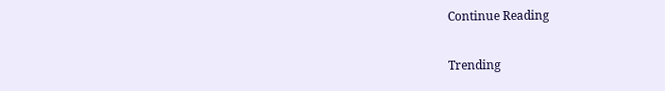Continue Reading

Trending